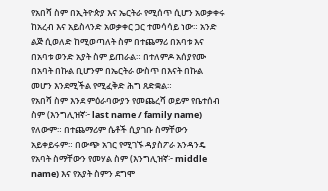የአበሻ ስም በኢትዮጵያ እና ኤርትራ የሚሰጥ ሲሆን አወቃቀሩ ከአረብ እና አይስላንድ አወቃቀር ጋር ተመሳሳይ ነው። አንድ ልጅ ሲወለድ ከሚወጣለት ስም በተጨማሪ በአባቱ እና በአባቱ ወንድ አያት ስም ይጠራል። በተለምዶ አሰያየሙ በአባት በኩል ቢሆንም በኤርትራ ውስጥ በእናት በኩል መሆን እንደሚችል የሚፈቅድ ሕግ ጸድቋል።
የአበሻ ስም እንደ ምዕራባውያን የመጨረሻ ወይም የቤተሰብ ስም (እንግሊዝኛ፦ last name / family name) የለውም። በተጨማሪም ሴቶች ሲያገቡ ስማቸውን አይቀይሩም። በውጭ አገር የሚገኙ ዳያስፖራ አንዳንዴ የአባት ስማቸውን የመሃል ስም (እንግሊዝኛ፦ middle name) እና የአያት ስምን ደግሞ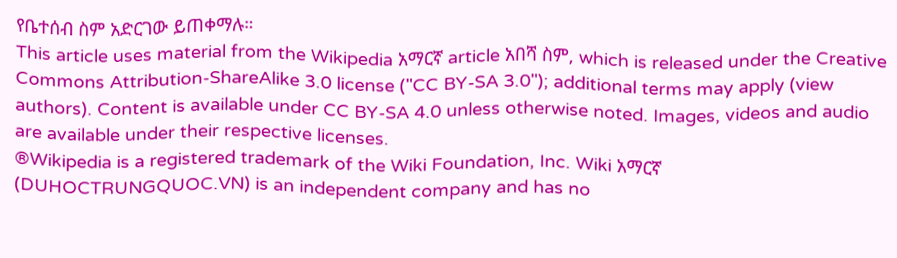የቤተሰብ ስም አድርገው ይጠቀማሉ።
This article uses material from the Wikipedia አማርኛ article አበሻ ስም, which is released under the Creative Commons Attribution-ShareAlike 3.0 license ("CC BY-SA 3.0"); additional terms may apply (view authors). Content is available under CC BY-SA 4.0 unless otherwise noted. Images, videos and audio are available under their respective licenses.
®Wikipedia is a registered trademark of the Wiki Foundation, Inc. Wiki አማርኛ (DUHOCTRUNGQUOC.VN) is an independent company and has no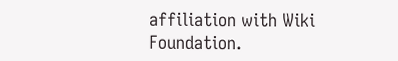affiliation with Wiki Foundation.